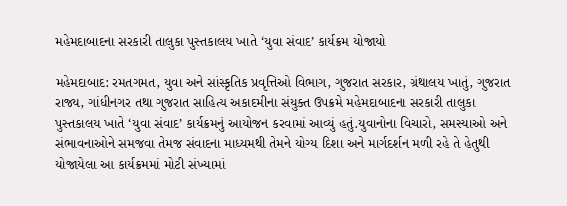મહેમદાબાદના સરકારી તાલુકા પુસ્તકાલય ખાતે ‘યુવા સંવાદ’ કાર્યક્રમ યોજાયો

મહેમદાબાદ: રમતગમત, યુવા અને સાંસ્કૃતિક પ્રવૃત્તિઓ વિભાગ, ગુજરાત સરકાર, ગ્રંથાલય ખાતું, ગુજરાત રાજ્ય, ગાંધીનગર તથા ગુજરાત સાહિત્ય અકાદમીના સંયુક્ત ઉપક્રમે મહેમદાબાદના સરકારી તાલુકા પુસ્તકાલય ખાતે ‘યુવા સંવાદ’ કાર્યક્રમનું આયોજન કરવામાં આવ્યું હતું.યુવાનોના વિચારો, સમસ્યાઓ અને સંભાવનાઓને સમજવા તેમજ સંવાદના માધ્યમથી તેમને યોગ્ય દિશા અને માર્ગદર્શન મળી રહે તે હેતુથી યોજાયેલા આ કાર્યક્રમમાં મોટી સંખ્યામાં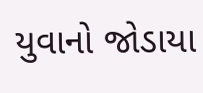યુવાનો જોડાયા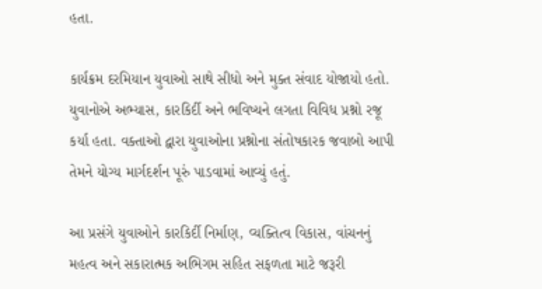હતા.

કાર્યક્રમ દરમિયાન યુવાઓ સાથે સીધો અને મુક્ત સંવાદ યોજાયો હતો. યુવાનોએ અભ્યાસ, કારકિર્દી અને ભવિષ્યને લગતા વિવિધ પ્રશ્નો રજૂ કર્યા હતા. વક્તાઓ દ્વારા યુવાઓના પ્રશ્નોના સંતોષકારક જવાબો આપી તેમને યોગ્ય માર્ગદર્શન પૂરું પાડવામાં આવ્યું હતું.

આ પ્રસંગે યુવાઓને કારકિર્દી નિર્માણ, વ્યક્તિત્વ વિકાસ, વાંચનનું મહત્વ અને સકારાત્મક અભિગમ સહિત સફળતા માટે જરૂરી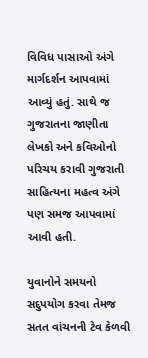વિવિધ પાસાઓ અંગે માર્ગદર્શન આપવામાં આવ્યું હતું. સાથે જ ગુજરાતના જાણીતા લેખકો અને કવિઓનો પરિચય કરાવી ગુજરાતી સાહિત્યના મહત્વ અંગે પણ સમજ આપવામાં આવી હતી.

યુવાનોને સમયનો સદુપયોગ કરવા તેમજ સતત વાંચનની ટેવ કેળવી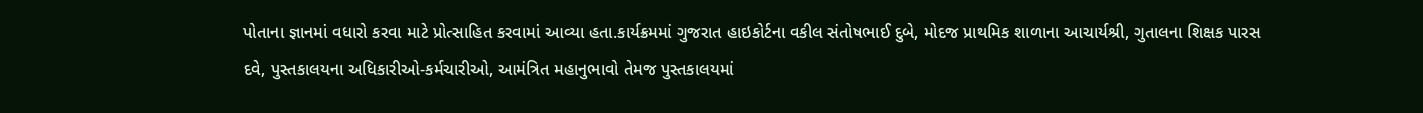પોતાના જ્ઞાનમાં વધારો કરવા માટે પ્રોત્સાહિત કરવામાં આવ્યા હતા.કાર્યક્રમમાં ગુજરાત હાઇકોર્ટના વકીલ સંતોષભાઈ દુબે, મોદજ પ્રાથમિક શાળાના આચાર્યશ્રી, ગુતાલના શિક્ષક પારસ દવે, પુસ્તકાલયના અધિકારીઓ-કર્મચારીઓ, આમંત્રિત મહાનુભાવો તેમજ પુસ્તકાલયમાં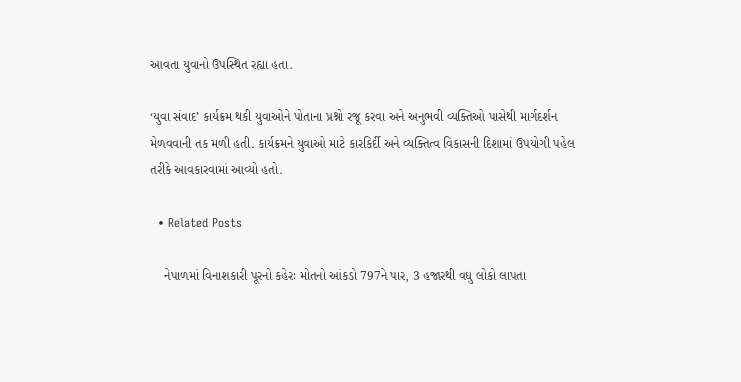આવતા યુવાનો ઉપસ્થિત રહ્યા હતા.

‘યુવા સંવાદ’ કાર્યક્રમ થકી યુવાઓને પોતાના પ્રશ્નો રજૂ કરવા અને અનુભવી વ્યક્તિઓ પાસેથી માર્ગદર્શન મેળવવાની તક મળી હતી. કાર્યક્રમને યુવાઓ માટે કારકિર્દી અને વ્યક્તિત્વ વિકાસની દિશામાં ઉપયોગી પહેલ તરીકે આવકારવામાં આવ્યો હતો.

  • Related Posts

    નેપાળમાં વિનાશકારી પૂરનો કહેરઃ મોતનો આંકડો 797ને પાર, 3 હજારથી વધુ લોકો લાપતા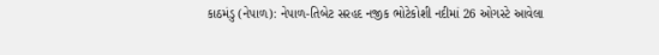કાઠમંડુ (નેપાળ): નેપાળ-તિબેટ સરહદ નજીક ભોટેકોશી નદીમાં 26 ઓગસ્ટે આવેલા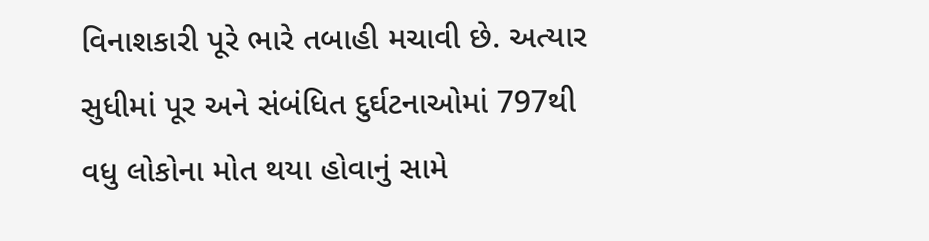વિનાશકારી પૂરે ભારે તબાહી મચાવી છે. અત્યાર સુધીમાં પૂર અને સંબંધિત દુર્ઘટનાઓમાં 797થી વધુ લોકોના મોત થયા હોવાનું સામે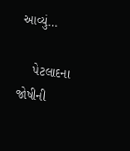આવ્યું…

    પેટલાદના જોષીની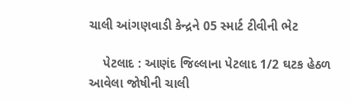ચાલી આંગણવાડી કેન્દ્રને 05 સ્માર્ટ ટીવીની ભેટ

    પેટલાદ : આણંદ જિલ્લાના પેટલાદ 1/2 ઘટક હેઠળ આવેલા જોષીની ચાલી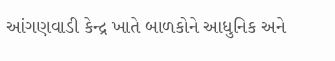આંગણવાડી કેન્દ્ર ખાતે બાળકોને આધુનિક અને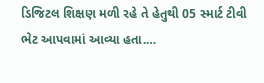ડિજિટલ શિક્ષણ મળી રહે તે હેતુથી 05 સ્માર્ટ ટીવી ભેટ આપવામાં આવ્યા હતા.…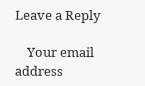Leave a Reply

    Your email address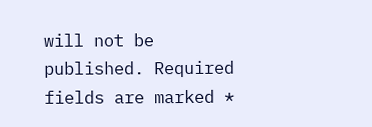will not be published. Required fields are marked *